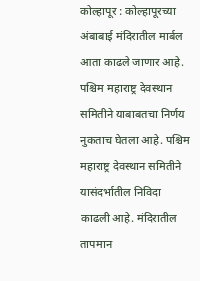कोल्हापूर : कोल्हापूरच्या अंबाबाई मंदिरातील मार्बल आता काढले जाणार आहे. पश्चिम महाराष्ट्र देवस्थान समितीने याबाबतचा निर्णय नुकताच घेतला आहे. पश्चिम महाराष्ट्र देवस्थान समितीने यासंदर्भातील निविदा काढली आहे. मंदिरातील तापमान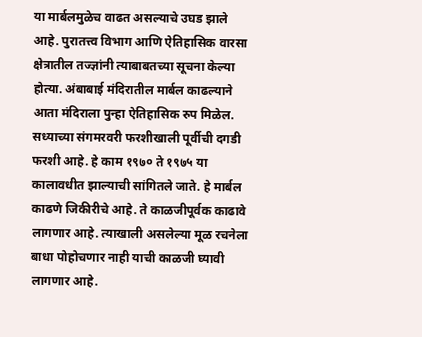या मार्बलमुळेच वाढत असल्याचे उघड झाले आहे. पुरातत्त्व विभाग आणि ऐतिहासिक वारसा क्षेत्रातील तज्ज्ञांनी त्याबाबतच्या सूचना केल्या होत्या. अंबाबाई मंदिरातील मार्बल काढल्याने आता मंदिराला पुन्हा ऐतिहासिक रुप मिळेल.
सध्याच्या संगमरवरी फरशीखाली पूर्वीची दगडी फरशी आहे. हे काम १९७० ते १९७५ या कालावधीत झाल्याची सांगितले जाते. हे मार्बल काढणे जिकीरीचे आहे. ते काळजीपूर्वक काढावे लागणार आहे. त्याखाली असलेल्या मूळ रचनेला बाधा पोहोचणार नाही याची काळजी घ्यावी लागणार आहे.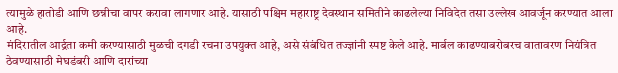त्यामुळे हातोडी आणि छन्नीचा वापर करावा लागणार आहे. यासाठी पश्चिम महाराष्ट्र देवस्थान समितीने काढलेल्या निविदेत तसा उल्लेख आवर्जून करण्यात आला आहे.
मंदिरातील आर्द्रता कमी करण्यासाठी मुळची दगडी रचना उपयुक्त आहे, असे संबंधित तज्ज्ञांनी स्पष्ट केले आहे. मार्बल काढण्याबरोबरच वातावरण नियंत्रित ठेवण्यासाठी मेघडंबरी आणि दारांच्या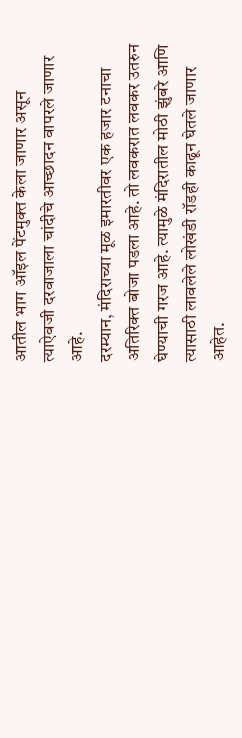आतील भाग ऑइल पेंटमुक्त केला जाणार असून त्याऐवजी दरवाजाला चांदीचे आच्छादन वापरले जाणार आहे.
दरम्यान, मंदिराच्या मूळ इमारतीवर एक हजार टनाचा अतिरिक्त बोजा पडला आहे. तो लवकरात लवकर उतरुन घेण्याची गरज आहे. त्यामुळे मंदिरातील मोठी झुंबरे आणि त्यासाठी लावलेले लोखंडी रॉडही काढून घेतले जाणार आहेत.